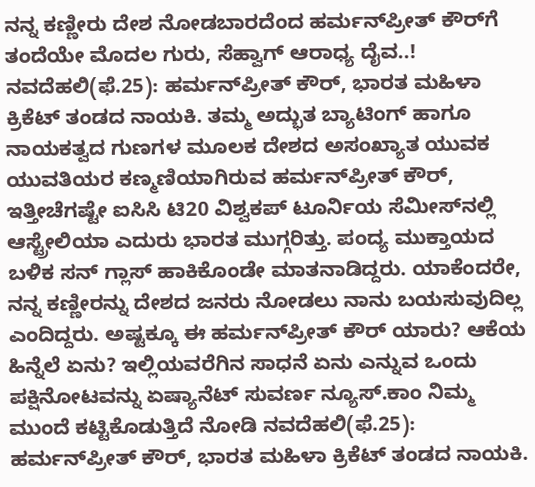ನನ್ನ ಕಣ್ಣೀರು ದೇಶ ನೋಡಬಾರದೆಂದ ಹರ್ಮನ್‌ಪ್ರೀತ್ ಕೌರ್‌ಗೆ ತಂದೆಯೇ ಮೊದಲ ಗುರು, ಸೆಹ್ವಾಗ್‌ ಆರಾಧ್ಯ ದೈವ..! ನವದೆಹಲಿ(ಫೆ.25): ಹರ್ಮನ್‌ಪ್ರೀತ್ ಕೌರ್, ಭಾರತ ಮಹಿಳಾ ಕ್ರಿಕೆಟ್‌ ತಂಡದ ನಾಯಕಿ. ತಮ್ಮ ಅದ್ಭುತ ಬ್ಯಾಟಿಂಗ್ ಹಾಗೂ ನಾಯಕತ್ವದ ಗುಣಗಳ ಮೂಲಕ ದೇಶದ ಅಸಂಖ್ಯಾತ ಯುವಕ ಯುವತಿಯರ ಕಣ್ಮಣಿಯಾಗಿರುವ ಹರ್ಮನ್‌ಪ್ರೀತ್‌ ಕೌರ್, ಇತ್ತೀಚೆಗಷ್ಟೇ ಐಸಿಸಿ ಟಿ20 ವಿಶ್ವಕಪ್ ಟೂರ್ನಿಯ ಸೆಮೀಸ್‌ನಲ್ಲಿ ಆಸ್ಟ್ರೇಲಿಯಾ ಎದುರು ಭಾರತ ಮುಗ್ಗರಿತ್ತು. ಪಂದ್ಯ ಮುಕ್ತಾಯದ ಬಳಿಕ ಸನ್‌ ಗ್ಲಾಸ್ ಹಾಕಿಕೊಂಡೇ ಮಾತನಾಡಿದ್ದರು. ಯಾಕೆಂದರೇ, ನನ್ನ ಕಣ್ಣೀರನ್ನು ದೇಶದ ಜನರು ನೋಡಲು ನಾನು ಬಯಸುವುದಿಲ್ಲ ಎಂದಿದ್ದರು. ಅಷ್ಟಕ್ಕೂ ಈ ಹರ್ಮನ್‌ಪ್ರೀತ್ ಕೌರ್ ಯಾರು? ಆಕೆಯ ಹಿನ್ನೆಲೆ ಏನು? ಇಲ್ಲಿಯವರೆಗಿನ ಸಾಧನೆ ಏನು ಎನ್ನುವ ಒಂದು ಪಕ್ಷಿನೋಟವನ್ನು ಏಷ್ಯಾನೆಟ್‌ ಸುವರ್ಣ ನ್ಯೂಸ್.ಕಾಂ ನಿಮ್ಮ ಮುಂದೆ ಕಟ್ಟಿಕೊಡುತ್ತಿದೆ ನೋಡಿ ನವದೆಹಲಿ(ಫೆ.25): ಹರ್ಮನ್‌ಪ್ರೀತ್ ಕೌರ್, ಭಾರತ ಮಹಿಳಾ ಕ್ರಿಕೆಟ್‌ ತಂಡದ ನಾಯಕಿ.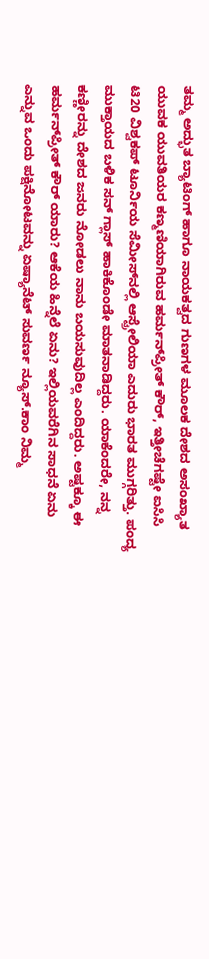ತಮ್ಮ ಅದ್ಭುತ ಬ್ಯಾಟಿಂಗ್ ಹಾಗೂ ನಾಯಕತ್ವದ ಗುಣಗಳ ಮೂಲಕ ದೇಶದ ಅಸಂಖ್ಯಾತ ಯುವಕ ಯುವತಿಯರ ಕಣ್ಮಣಿಯಾಗಿರುವ ಹರ್ಮನ್‌ಪ್ರೀತ್‌ ಕೌರ್, ಇತ್ತೀಚೆಗಷ್ಟೇ ಐಸಿಸಿ ಟಿ20 ವಿಶ್ವಕಪ್ ಟೂರ್ನಿಯ ಸೆಮೀಸ್‌ನಲ್ಲಿ ಆಸ್ಟ್ರೇಲಿಯಾ ಎದುರು ಭಾರತ ಮುಗ್ಗರಿತ್ತು. ಪಂದ್ಯ ಮುಕ್ತಾಯದ ಬಳಿಕ ಸನ್‌ ಗ್ಲಾಸ್ ಹಾಕಿಕೊಂಡೇ ಮಾತನಾಡಿದ್ದರು. ಯಾಕೆಂದರೇ, ನನ್ನ ಕಣ್ಣೀರನ್ನು ದೇಶದ ಜನರು ನೋಡಲು ನಾನು ಬಯಸುವುದಿಲ್ಲ ಎಂದಿದ್ದರು. ಅಷ್ಟಕ್ಕೂ ಈ ಹರ್ಮನ್‌ಪ್ರೀತ್ ಕೌರ್ ಯಾರು? ಆಕೆಯ ಹಿನ್ನೆಲೆ ಏನು? ಇಲ್ಲಿಯವರೆಗಿನ ಸಾಧನೆ ಏನು ಎನ್ನುವ ಒಂದು ಪಕ್ಷಿನೋಟವನ್ನು ಏಷ್ಯಾನೆಟ್‌ ಸುವರ್ಣ ನ್ಯೂಸ್.ಕಾಂ ನಿಮ್ಮ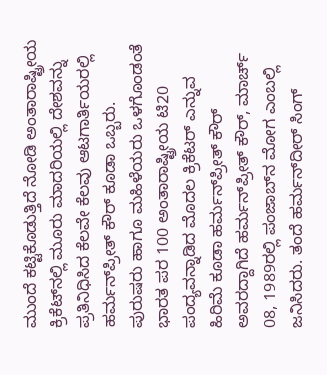ಮುಂದೆ ಕಟ್ಟಿಕೊಡುತ್ತಿದೆ ನೋಡಿ ಅಂತಾರಾಷ್ಟ್ರೀಯ ಕ್ರಿಕೆಟ್‌ನಲ್ಲಿ ಮೂರು ಮಾದರಿಯಲ್ಲಿ ದೇಶವನ್ನು ಪ್ರತಿನಿಧಿಸಿದ ಕೆಲವೇ ಕೆಲವು ಆಟಗಾರ್ತಿಯರಲ್ಲಿ ಹರ್ಮನ್‌ಪ್ರೀತ್ ಕೌರ್ ಕೂಡಾ ಒಬ್ಬರು. ಪುರುಷರು ಹಾಗೂ ಮಹಿಳೆಯರು ಒಳಗೊಂಡಂತೆ ಭಾರತ ಪರ 100 ಅಂತಾರಾಷ್ಟ್ರೀಯ ಟಿ20 ಪಂದ್ಯವನ್ನಾಡಿದ ಮೊದಲ ಕ್ರಿಕೆಟರ್ ಎನ್ನುವ ಹಿರಿಮೆ ಕೂಡಾ ಹರ್ಮನ್‌ಪ್ರೀತ್ ಕೌರ್ ಅವರದ್ದಾಗಿದೆ ಹರ್ಮನ್‌ಪ್ರೀತ್ ಕೌರ್, ಮಾರ್ಚ್‌ 08, 1989ರಲ್ಲಿ ಪಂಜಾಬ್‌ನ ಮೋಗ ಎಂಬಲ್ಲಿ ಜನಿಸಿದರು. ತಂದೆ ಹರ್ಮನ್‌ದೀರ್‌ ಸಿಂಗ್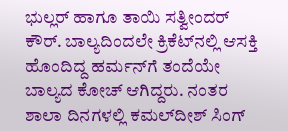ಭುಲ್ಲರ್ ಹಾಗೂ ತಾಯಿ ಸತ್ವೀಂದರ್ ಕೌರ್. ಬಾಲ್ಯದಿಂದಲೇ ಕ್ರಿಕೆಟ್‌ನಲ್ಲಿ ಆಸಕ್ತಿ ಹೊಂದಿದ್ದ ಹರ್ಮನ್‌ಗೆ ತಂದೆಯೇ ಬಾಲ್ಯದ ಕೋಚ್ ಆಗಿದ್ದರು. ನಂತರ ಶಾಲಾ ದಿನಗಳಲ್ಲಿ ಕಮಲ್‌ದೀಶ್‌ ಸಿಂಗ್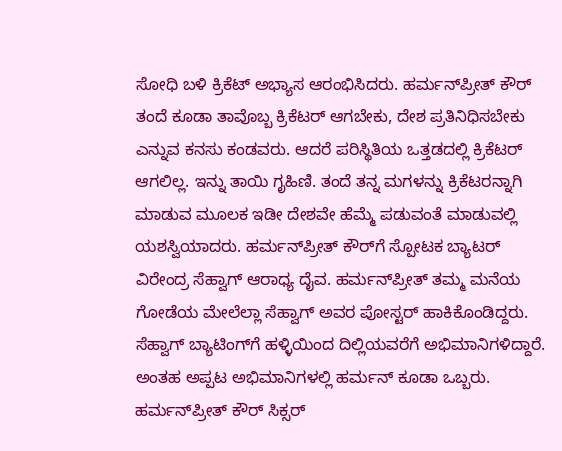ಸೋಧಿ ಬಳಿ ಕ್ರಿಕೆಟ್ ಅಭ್ಯಾಸ ಆರಂಭಿಸಿದರು. ಹರ್ಮನ್‌ಪ್ರೀತ್ ಕೌರ್ ತಂದೆ ಕೂಡಾ ತಾವೊಬ್ಬ ಕ್ರಿಕೆಟರ್ ಆಗಬೇಕು, ದೇಶ ಪ್ರತಿನಿಧಿಸಬೇಕು ಎನ್ನುವ ಕನಸು ಕಂಡವರು. ಆದರೆ ಪರಿಸ್ಥಿತಿಯ ಒತ್ತಡದಲ್ಲಿ ಕ್ರಿಕೆಟರ್ ಆಗಲಿಲ್ಲ. ಇನ್ನು ತಾಯಿ ಗೃಹಿಣಿ. ತಂದೆ ತನ್ನ ಮಗಳನ್ನು ಕ್ರಿಕೆಟರನ್ನಾಗಿ ಮಾಡುವ ಮೂಲಕ ಇಡೀ ದೇಶವೇ ಹೆಮ್ಮೆ ಪಡುವಂತೆ ಮಾಡುವಲ್ಲಿ ಯಶಸ್ವಿಯಾದರು. ಹರ್ಮನ್‌ಪ್ರೀತ್‌ ಕೌರ್‌ಗೆ ಸ್ಪೋಟಕ ಬ್ಯಾಟರ್ ವಿರೇಂದ್ರ ಸೆಹ್ವಾಗ್ ಆರಾಧ್ಯ ದೈವ. ಹರ್ಮನ್‌ಪ್ರೀತ್ ತಮ್ಮ ಮನೆಯ ಗೋಡೆಯ ಮೇಲೆಲ್ಲಾ ಸೆಹ್ವಾಗ್‌ ಅವರ ಪೋಸ್ಟರ್‌ ಹಾಕಿಕೊಂಡಿದ್ದರು. ಸೆಹ್ವಾಗ್ ಬ್ಯಾಟಿಂಗ್‌ಗೆ ಹಳ್ಳಿಯಿಂದ ದಿಲ್ಲಿಯವರೆಗೆ ಅಭಿಮಾನಿಗಳಿದ್ದಾರೆ. ಅಂತಹ ಅಪ್ಪಟ ಅಭಿಮಾನಿಗಳಲ್ಲಿ ಹರ್ಮನ್‌ ಕೂಡಾ ಒಬ್ಬರು. ಹರ್ಮನ್‌ಪ್ರೀತ್ ಕೌರ್ ಸಿಕ್ಸರ್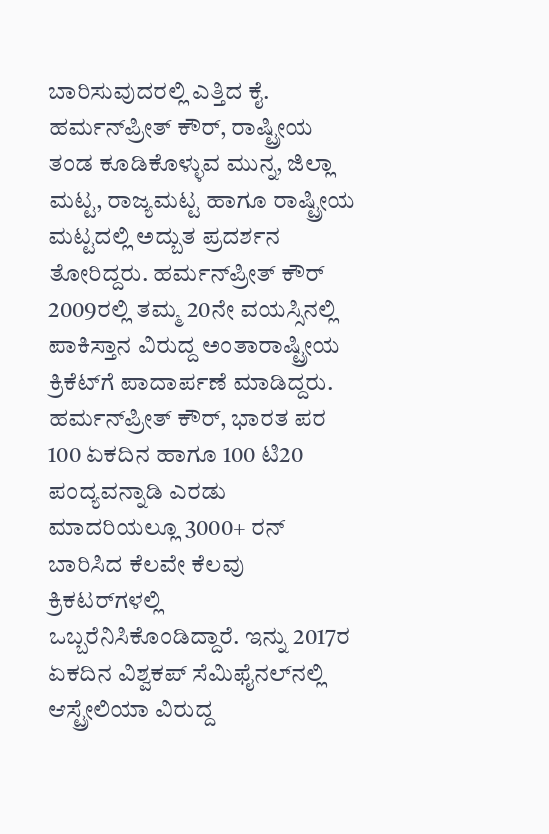ಬಾರಿಸುವುದರಲ್ಲಿ ಎತ್ತಿದ ಕೈ. ಹರ್ಮನ್‌ಪ್ರೀತ್ ಕೌರ್, ರಾಷ್ಟ್ರೀಯ ತಂಡ ಕೂಡಿಕೊಳ್ಳುವ ಮುನ್ನ, ಜಿಲ್ಲಾ ಮಟ್ಟ, ರಾಜ್ಯಮಟ್ಟ ಹಾಗೂ ರಾಷ್ಟ್ರೀಯ ಮಟ್ಟದಲ್ಲಿ ಅದ್ಬುತ ಪ್ರದರ್ಶನ ತೋರಿದ್ದರು. ಹರ್ಮನ್‌ಪ್ರೀತ್ ಕೌರ್ 2009ರಲ್ಲಿ ತಮ್ಮ 20ನೇ ವಯಸ್ಸಿನಲ್ಲಿ ಪಾಕಿಸ್ತಾನ ವಿರುದ್ದ ಅಂತಾರಾಷ್ಟ್ರೀಯ ಕ್ರಿಕೆಟ್‌ಗೆ ಪಾದಾರ್ಪಣೆ ಮಾಡಿದ್ದರು. ಹರ್ಮನ್‌ಪ್ರೀತ್ ಕೌರ್, ಭಾರತ ಪರ 100 ಏಕದಿನ ಹಾಗೂ 100 ಟಿ20 ಪಂದ್ಯವನ್ನಾಡಿ ಎರಡು ಮಾದರಿಯಲ್ಲೂ 3000+ ರನ್ ಬಾರಿಸಿದ ಕೆಲವೇ ಕೆಲವು ಕ್ರಿಕಟರ್‌ಗಳಲ್ಲಿ ಒಬ್ಬರೆನಿಸಿಕೊಂಡಿದ್ದಾರೆ. ಇನ್ನು 2017ರ ಏಕದಿನ ವಿಶ್ವಕಪ್‌ ಸೆಮಿಫೈನಲ್‌ನಲ್ಲಿ ಆಸ್ಟ್ರೇಲಿಯಾ ವಿರುದ್ದ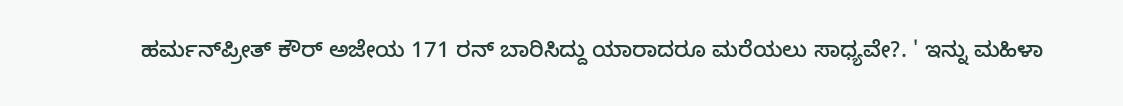ಹರ್ಮನ್‌ಪ್ರೀತ್ ಕೌರ್ ಅಜೇಯ 171 ರನ್ ಬಾರಿಸಿದ್ದು ಯಾರಾದರೂ ಮರೆಯಲು ಸಾಧ್ಯವೇ?. ' ಇನ್ನು ಮಹಿಳಾ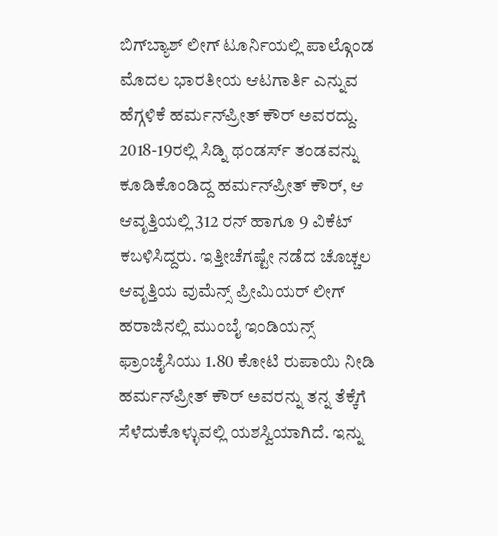ಬಿಗ್‌ಬ್ಯಾಶ್‌ ಲೀಗ್‌ ಟೂರ್ನಿಯಲ್ಲಿ ಪಾಲ್ಗೊಂಡ ಮೊದಲ ಭಾರತೀಯ ಆಟಗಾರ್ತಿ ಎನ್ನುವ ಹೆಗ್ಗಳಿಕೆ ಹರ್ಮನ್‌ಪ್ರೀತ್ ಕೌರ್ ಅವರದ್ದು. 2018-19ರಲ್ಲಿ ಸಿಡ್ನಿ ಥಂಡರ್ಸ್‌ ತಂಡವನ್ನು ಕೂಡಿಕೊಂಡಿದ್ದ ಹರ್ಮನ್‌ಪ್ರೀತ್ ಕೌರ್, ಆ ಆವೃತ್ತಿಯಲ್ಲಿ 312 ರನ್ ಹಾಗೂ 9 ವಿಕೆಟ್ ಕಬಳಿಸಿದ್ದರು. ಇತ್ತೀಚೆಗಷ್ಟೇ ನಡೆದ ಚೊಚ್ಚಲ ಆವೃತ್ತಿಯ ವುಮೆನ್ಸ್‌ ಪ್ರೀಮಿಯರ್ ಲೀಗ್ ಹರಾಜಿನಲ್ಲಿ ಮುಂಬೈ ಇಂಡಿಯನ್ಸ್‌ ಫ್ರಾಂಚೈಸಿಯು 1.80 ಕೋಟಿ ರುಪಾಯಿ ನೀಡಿ ಹರ್ಮನ್‌ಪ್ರೀತ್ ಕೌರ್ ಅವರನ್ನು ತನ್ನ ತೆಕ್ಕೆಗೆ ಸೆಳೆದುಕೊಳ್ಳುವಲ್ಲಿ ಯಶಸ್ವಿಯಾಗಿದೆ. ಇನ್ನು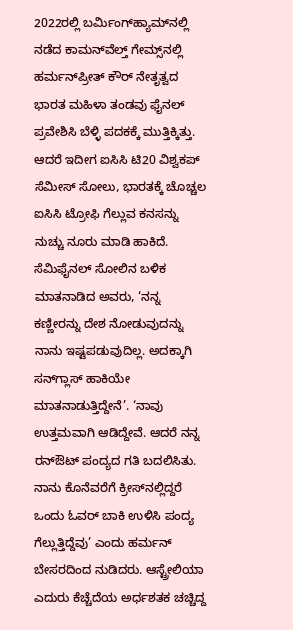2022ರಲ್ಲಿ ಬರ್ಮಿಂಗ್‌ಹ್ಯಾಮ್‌ನಲ್ಲಿ ನಡೆದ ಕಾಮನ್‌ವೆಲ್ತ್‌ ಗೇಮ್ಸ್‌ನಲ್ಲಿ ಹರ್ಮನ್‌ಪ್ರೀತ್ ಕೌರ್ ನೇತೃತ್ವದ ಭಾರತ ಮಹಿಳಾ ತಂಡವು ಫೈನಲ್ ಪ್ರವೇಶಿಸಿ ಬೆಳ್ಳಿ ಪದಕಕ್ಕೆ ಮುತ್ತಿಕ್ಕಿತ್ತು. ಆದರೆ ಇದೀಗ ಐಸಿಸಿ ಟಿ20 ವಿಶ್ವಕಪ್‌ ಸೆಮೀಸ್‌ ಸೋಲು, ಭಾರತಕ್ಕೆ ಚೊಚ್ಚಲ ಐಸಿಸಿ ಟ್ರೋಫಿ ಗೆಲ್ಲುವ ಕನಸನ್ನು ನುಚ್ಚು ನೂರು ಮಾಡಿ ಹಾಕಿದೆ. ಸೆಮಿಫೈನಲ್‌ ಸೋಲಿನ ಬಳಿಕ ಮಾತನಾಡಿದ ಅವರು, ‘ನನ್ನ ಕಣ್ಣೀರನ್ನು ದೇಶ ನೋಡುವುದನ್ನು ನಾನು ಇಷ್ಟಪಡುವುದಿಲ್ಲ. ಅದಕ್ಕಾಗಿ ಸನ್‌ಗ್ಲಾಸ್‌ ಹಾಕಿಯೇ ಮಾತನಾಡುತ್ತಿದ್ದೇನೆ’. ‘ನಾವು ಉತ್ತಮವಾಗಿ ಆಡಿದ್ದೇವೆ. ಆದರೆ ನನ್ನ ರನ್‌ಔಟ್‌ ಪಂದ್ಯದ ಗತಿ ಬದಲಿಸಿತು. ನಾನು ಕೊನೆವರೆಗೆ ಕ್ರೀಸ್‌ನಲ್ಲಿದ್ದರೆ ಒಂದು ಓವರ್‌ ಬಾಕಿ ಉಳಿಸಿ ಪಂದ್ಯ ಗೆಲ್ಲುತ್ತಿದ್ದೆವು’ ಎಂದು ಹರ್ಮನ್‌ ಬೇಸರದಿಂದ ನುಡಿದರು. ಆಸ್ಟ್ರೇಲಿಯಾ ಎದುರು ಕೆಚ್ಚೆದೆಯ ಅರ್ಧಶತಕ ಚಚ್ಚಿದ್ದ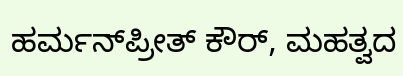ಹರ್ಮನ್‌ಪ್ರೀತ್ ಕೌರ್, ಮಹತ್ವದ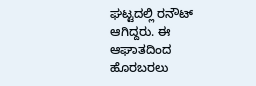ಘಟ್ಟದಲ್ಲಿ ರನೌಟ್ ಆಗಿದ್ದರು. ಈ ಆಘಾತದಿಂದ ಹೊರಬರಲು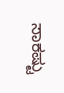ಸಾಕಷ್ಟು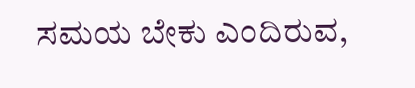ಸಮಯ ಬೇಕು ಎಂದಿರುವ,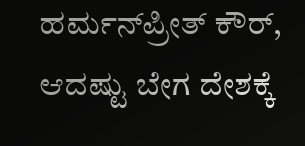ಹರ್ಮನ್‌ಪ್ರೀತ್ ಕೌರ್, ಆದಷ್ಟು ಬೇಗ ದೇಶಕ್ಕೆ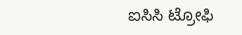ಐಸಿಸಿ ಟ್ರೋಫಿ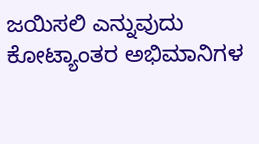ಜಯಿಸಲಿ ಎನ್ನುವುದು ಕೋಟ್ಯಾಂತರ ಅಭಿಮಾನಿಗಳ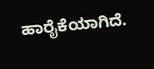ಹಾರೈಕೆಯಾಗಿದೆ.